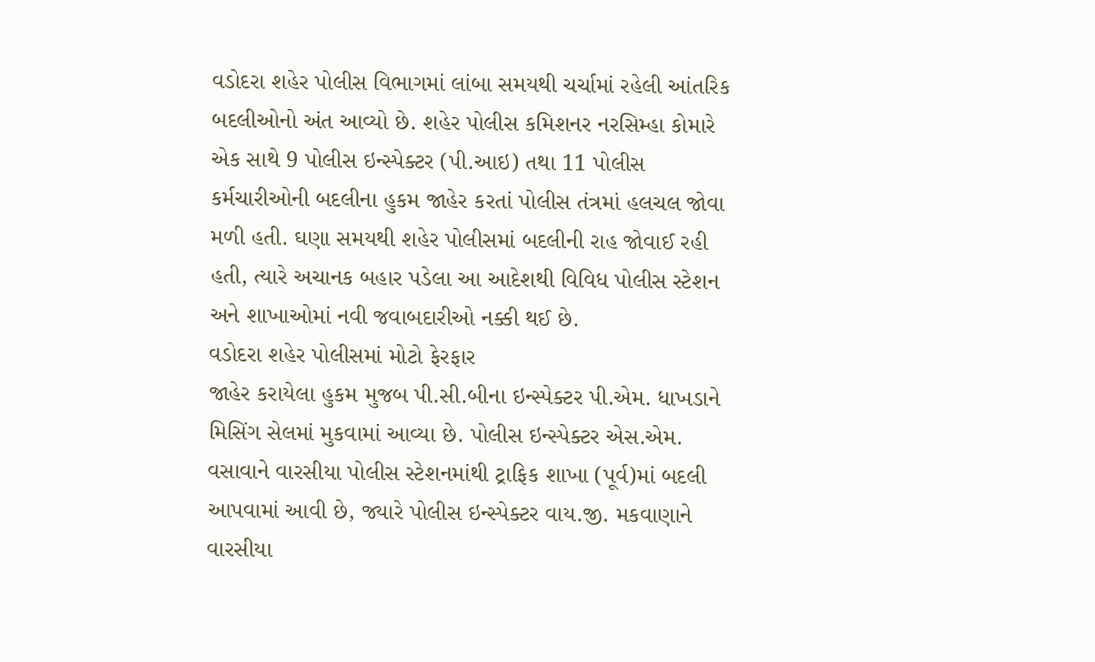વડોદરા શહેર પોલીસ વિભાગમાં લાંબા સમયથી ચર્ચામાં રહેલી આંતરિક બદલીઓનો અંત આવ્યો છે. શહેર પોલીસ કમિશનર નરસિમ્હા કોમારે એક સાથે 9 પોલીસ ઇન્સ્પેક્ટર (પી.આઇ) તથા 11 પોલીસ કર્મચારીઓની બદલીના હુકમ જાહેર કરતાં પોલીસ તંત્રમાં હલચલ જોવા મળી હતી. ઘણા સમયથી શહેર પોલીસમાં બદલીની રાહ જોવાઈ રહી હતી, ત્યારે અચાનક બહાર પડેલા આ આદેશથી વિવિધ પોલીસ સ્ટેશન અને શાખાઓમાં નવી જવાબદારીઓ નક્કી થઈ છે.
વડોદરા શહેર પોલીસમાં મોટો ફેરફાર
જાહેર કરાયેલા હુકમ મુજબ પી.સી.બીના ઇન્સ્પેક્ટર પી.એમ. ધાખડાને મિસિંગ સેલમાં મુકવામાં આવ્યા છે. પોલીસ ઇન્સ્પેક્ટર એસ.એમ. વસાવાને વારસીયા પોલીસ સ્ટેશનમાંથી ટ્રાફિક શાખા (પૂર્વ)માં બદલી આપવામાં આવી છે, જ્યારે પોલીસ ઇન્સ્પેક્ટર વાય.જી. મકવાણાને વારસીયા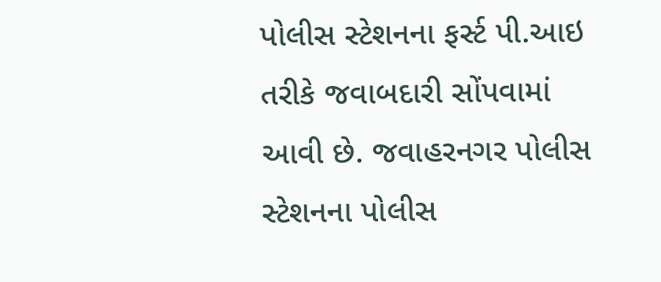પોલીસ સ્ટેશનના ફર્સ્ટ પી.આઇ તરીકે જવાબદારી સોંપવામાં આવી છે. જવાહરનગર પોલીસ સ્ટેશનના પોલીસ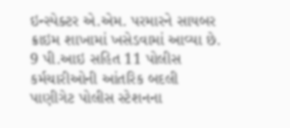ઇન્સ્પેક્ટર એ.એમ. પરમારને સાયબર ક્રાઇમ શાખામાં ખસેડવામાં આવ્યા છે.
9 પી.આઇ સહિત 11 પોલીસ કર્મચારીઓની આંતરિક બદલી
પાણીગેટ પોલીસ સ્ટેશનના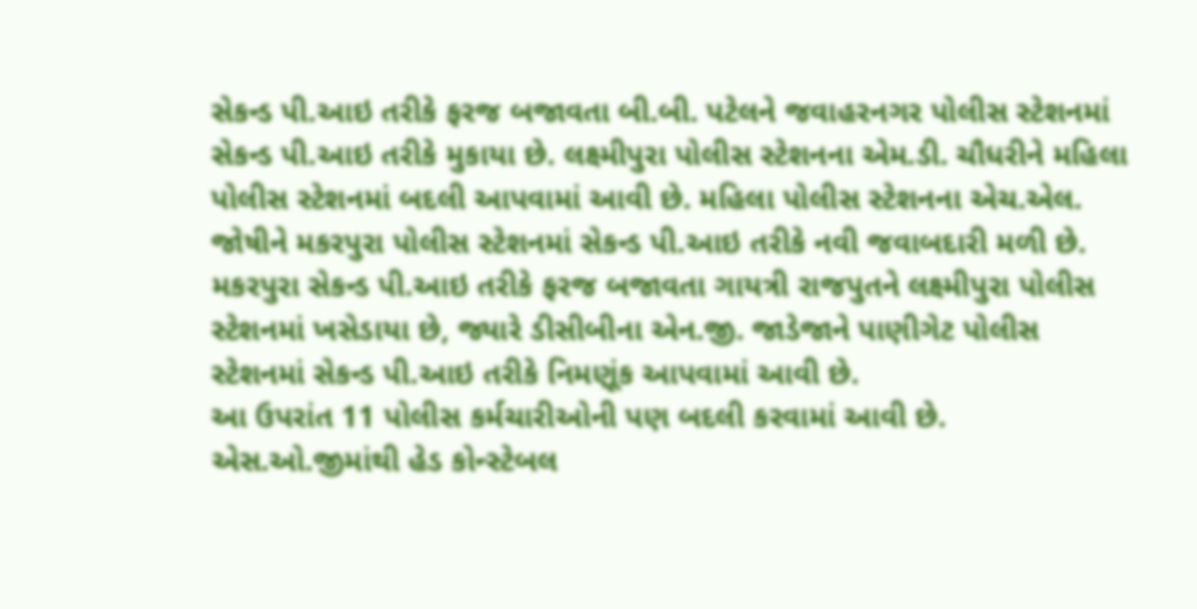સેકન્ડ પી.આઇ તરીકે ફરજ બજાવતા બી.બી. પટેલને જવાહરનગર પોલીસ સ્ટેશનમાં સેકન્ડ પી.આઇ તરીકે મુકાયા છે. લક્ષ્મીપુરા પોલીસ સ્ટેશનના એમ.ડી. ચૌધરીને મહિલા પોલીસ સ્ટેશનમાં બદલી આપવામાં આવી છે. મહિલા પોલીસ સ્ટેશનના એચ.એલ. જોષીને મકરપુરા પોલીસ સ્ટેશનમાં સેકન્ડ પી.આઇ તરીકે નવી જવાબદારી મળી છે. મકરપુરા સેકન્ડ પી.આઇ તરીકે ફરજ બજાવતા ગાયત્રી રાજપુતને લક્ષ્મીપુરા પોલીસ સ્ટેશનમાં ખસેડાયા છે, જ્યારે ડીસીબીના એન.જી. જાડેજાને પાણીગેટ પોલીસ સ્ટેશનમાં સેકન્ડ પી.આઇ તરીકે નિમણૂંક આપવામાં આવી છે.
આ ઉપરાંત 11 પોલીસ કર્મચારીઓની પણ બદલી કરવામાં આવી છે. એસ.ઓ.જીમાંથી હેડ કોન્સ્ટેબલ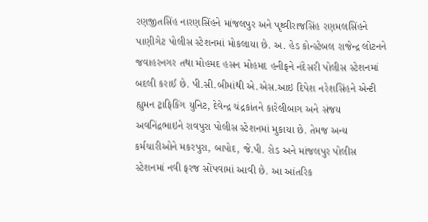રણજીતસિંહ નારણસિંહને માંજલપુર અને પૃથ્વીરાજસિંહ રણમલસિંહને પાણીગેટ પોલીસ સ્ટેશનમાં મોકલાયા છે. અ. હેડ કોન્સ્ટેબલ રાજેન્દ્ર લોટનને જવાહરનગર તથા મોહમદ હસન મોહમદ હનીફને નંદેસરી પોલીસ સ્ટેશનમાં બદલી કરાઈ છે. પી.સી.બીમાંથી એ.એસ.આઇ દિપેશ નરેશસિંહને એન્ટી હ્યુમન ટ્રાફિકિંગ યુનિટ, દેવેન્દ્ર ચંદ્રકાંતને કારેલીબાગ અને સંજય અવનિંદ્રભાઇને રાવપુરા પોલીસ સ્ટેશનમાં મુકાયા છે. તેમજ અન્ય કર્મચારીઓને મકરપુરા, બાપોદ, જે.પી. રોડ અને માંજલપુર પોલીસ સ્ટેશનમાં નવી ફરજ સોંપવામાં આવી છે. આ આંતરિક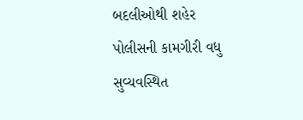બદલીઓથી શહેર પોલીસની કામગીરી વધુ સુવ્યવસ્થિત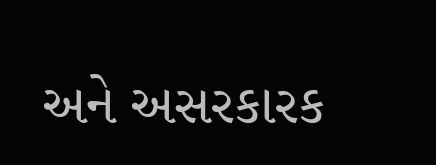અને અસરકારક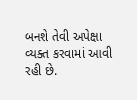બનશે તેવી અપેક્ષા વ્યક્ત કરવામાં આવી રહી છે.